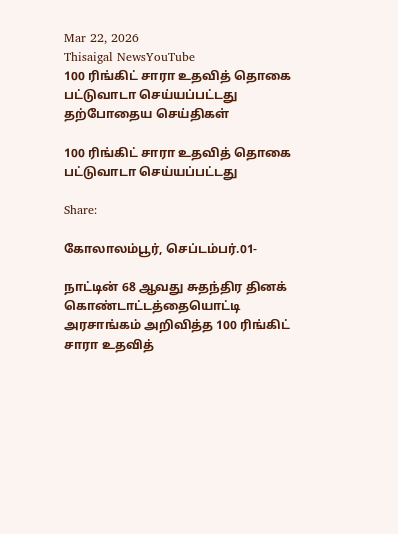Mar 22, 2026
Thisaigal NewsYouTube
100 ரிங்கிட் சாரா உதவித் தொகை பட்டுவாடா செய்யப்பட்டது
தற்போதைய செய்திகள்

100 ரிங்கிட் சாரா உதவித் தொகை பட்டுவாடா செய்யப்பட்டது

Share:

கோலாலம்பூர், செப்டம்பர்.01-

நாட்டின் 68 ஆவது சுதந்திர தினக் கொண்டாட்டத்தையொட்டி அரசாங்கம் அறிவித்த 100 ரிங்கிட் சாரா உதவித்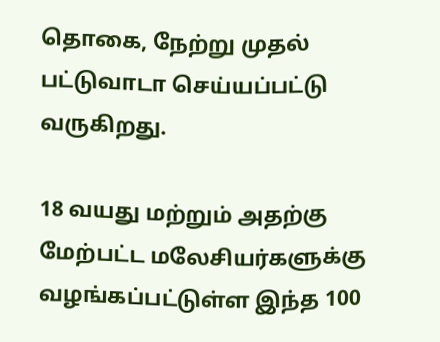தொகை, நேற்று முதல் பட்டுவாடா செய்யப்பட்டு வருகிறது.

18 வயது மற்றும் அதற்கு மேற்பட்ட மலேசியர்களுக்கு வழங்கப்பட்டுள்ள இந்த 100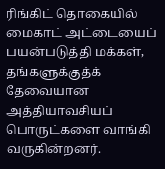ரிங்கிட் தொகையில் மைகாட் அட்டையைப் பயன்படுத்தி மக்கள், தங்களுக்குத்க் தேவையான அத்தியாவசியப் பொருட்களை வாங்கி வருகின்றனர்.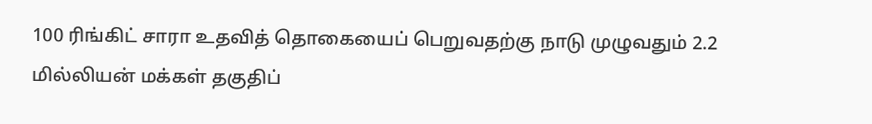100 ரிங்கிட் சாரா உதவித் தொகையைப் பெறுவதற்கு நாடு முழுவதும் 2.2 மில்லியன் மக்கள் தகுதிப்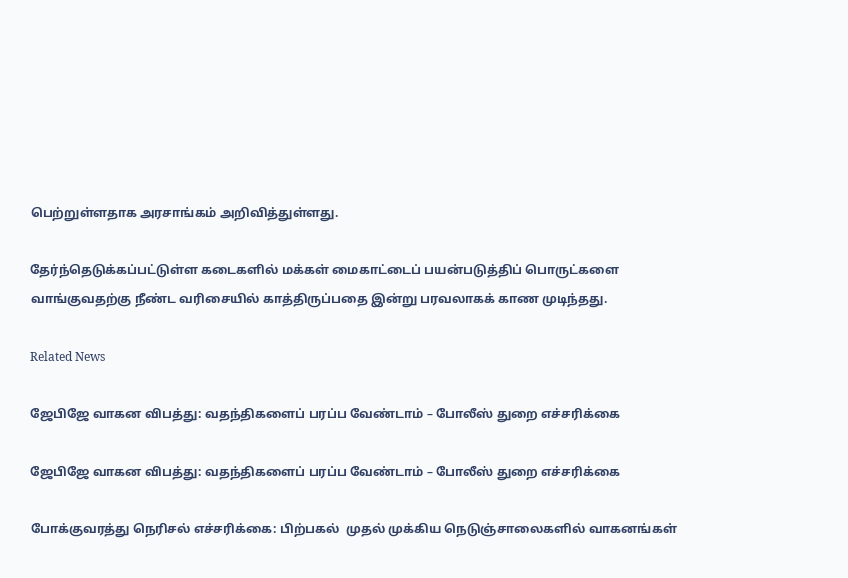பெற்றுள்ளதாக அரசாங்கம் அறிவித்துள்ளது.

தேர்ந்தெடுக்கப்பட்டுள்ள கடைகளில் மக்கள் மைகாட்டைப் பயன்படுத்திப் பொருட்களை வாங்குவதற்கு நீண்ட வரிசையில் காத்திருப்பதை இன்று பரவலாகக் காண முடிந்தது.

Related News

ஜேபிஜே வாகன விபத்து: வதந்திகளைப் பரப்ப வேண்டாம் – போலீஸ் துறை எச்சரிக்கை

ஜேபிஜே வாகன விபத்து: வதந்திகளைப் பரப்ப வேண்டாம் – போலீஸ் துறை எச்சரிக்கை

போக்குவரத்து நெரிசல் எச்சரிக்கை: பிற்பகல்  முதல் முக்கிய நெடுஞ்சாலைகளில் வாகனங்கள்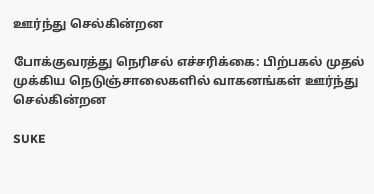ஊர்ந்து செல்கின்றன

போக்குவரத்து நெரிசல் எச்சரிக்கை: பிற்பகல் முதல் முக்கிய நெடுஞ்சாலைகளில் வாகனங்கள் ஊர்ந்து செல்கின்றன

SUKE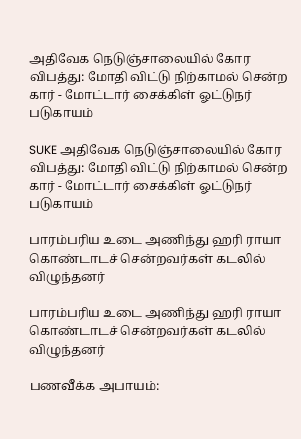அதிவேக நெடுஞ்சாலையில் கோர விபத்து: மோதி விட்டு நிற்காமல் சென்ற கார் - மோட்டார் சைக்கிள் ஓட்டுநர் படுகாயம்

SUKE அதிவேக நெடுஞ்சாலையில் கோர விபத்து: மோதி விட்டு நிற்காமல் சென்ற கார் - மோட்டார் சைக்கிள் ஓட்டுநர் படுகாயம்

பாரம்பரிய உடை அணிந்து ஹரி ராயா கொண்டாடச் சென்றவர்கள் கடலில் விழுந்தனர்

பாரம்பரிய உடை அணிந்து ஹரி ராயா கொண்டாடச் சென்றவர்கள் கடலில் விழுந்தனர்

பணவீக்க அபாயம்: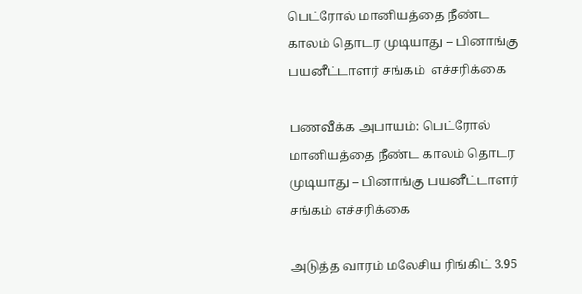பெட்ரோல் மானியத்தை நீண்ட காலம் தொடர முடியாது – பினாங்கு பயனீட்டாளர் சங்கம்  எச்சரிக்கை

பணவீக்க அபாயம்: பெட்ரோல் மானியத்தை நீண்ட காலம் தொடர முடியாது – பினாங்கு பயனீட்டாளர் சங்கம் எச்சரிக்கை

அடுத்த வாரம் மலேசிய ரிங்கிட் 3.95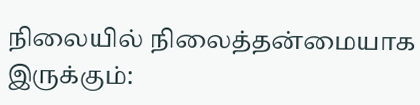நிலையில் நிலைத்தன்மையாக இருக்கும்: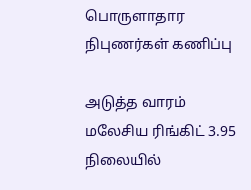பொருளாதார நிபுணர்கள் கணிப்பு

அடுத்த வாரம் மலேசிய ரிங்கிட் 3.95 நிலையில்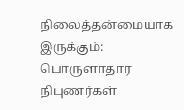நிலைத்தன்மையாக இருக்கும்: பொருளாதார நிபுணர்கள்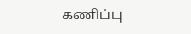கணிப்பு